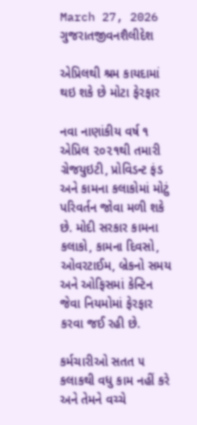March 27, 2026
ગુજરાતજીવનશૈલીદેશ

એપ્રિલથી શ્રમ કાયદામાં થઇ શકે છે મોટા ફેરફાર

નવા નાણાંકીય વર્ષ ૧ એપ્રિલ ૨૦૨૧થી તમારી ગ્રેજયુઇટી, પ્રોવિડન્ટ ફંડ અને કામના કલાકોમાં મોટું પરિવર્તન જોવા મળી શકે છે. મોદી સરકાર કામના કલાકો, કામના દિવસો, ઓવરટાઈમ, બ્રેકનો સમય અને ઓફિસમાં કેન્ટિન જેવા નિયમોમાં ફેરફાર કરવા જઈ રહી છે.

કર્મચારીઓ સતત ૫ કલાકથી વધુ કામ નહીં કરે અને તેમને વચ્ચે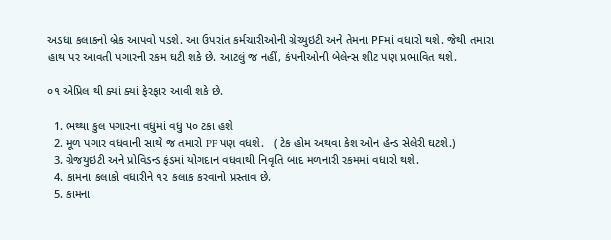અડધા કલાકનો બ્રેક આપવો પડશે. આ ઉપરાંત કર્મચારીઓની ગ્રેચ્યુઇટી અને તેમના PFમાં વધારો થશે. જેથી તમારા હાથ પર આવતી પગારની રકમ ઘટી શકે છે. આટલું જ નહીં, કંપનીઓની બેલેન્સ શીટ પણ પ્રભાવિત થશે.

૦૧ એપ્રિલ થી ક્યાં ક્યાં ફેરફાર આવી શકે છે.

  1. ભથ્થા કુલ પગારના વધુમાં વધુ ૫૦ ટકા હશે
  2. મૂળ પગાર વધવાની સાથે જ તમારો PF પણ વધશે.   ( ટેક હોમ અથવા કેશ ઓન હેન્ડ સેલેરી ઘટશે.)
  3. ગ્રેજયુઇટી અને પ્રોવિડન્ડ ફંડમાં યોગદાન વધવાથી નિવૃતિ બાદ મળનારી રકમમાં વધારો થશે.
  4. કામના કલાકો વધારીને ૧૨ કલાક કરવાનો પ્રસ્તાવ છે.
  5. કામના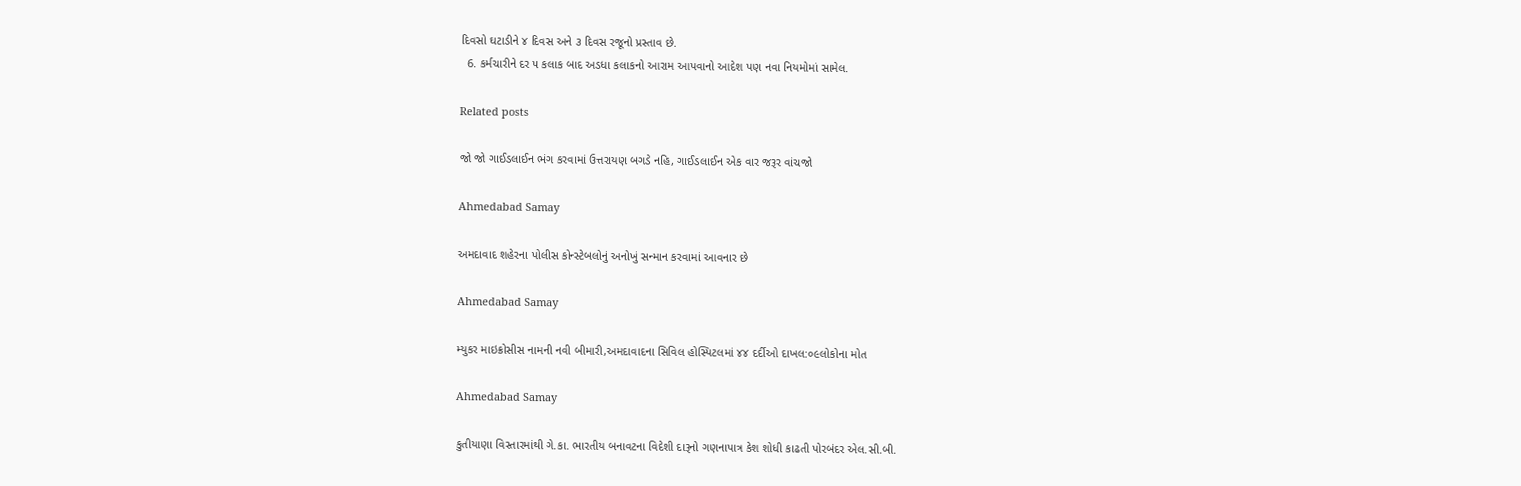દિવસો ઘટાડીને ૪ દિવસ અને ૩ દિવસ રજૂનો પ્રસ્તાવ છે.
  6. કર્મચારીને દર ૫ કલાક બાદ અડધા કલાકનો આરામ આપવાનો આદેશ પણ નવા નિયમોમાં સામેલ.

Related posts

જો જો ગાઈડલાઈન ભંગ કરવામાં ઉત્તરાયણ બગડે નહિ, ગાઈડલાઈન એક વાર જરૂર વાંચજો

Ahmedabad Samay

અમદાવાદ શહેરના પોલીસ કોન્સ્ટેબલોનું અનોખું સન્માન કરવામાં આવનાર છે

Ahmedabad Samay

મ્યુકર માઇક્રોસીસ નામની નવી બીમારી,અમદાવાદના સિવિલ હોસ્પિટલમાં ૪૪ દર્દીઓ દાખલ:૦૯લોકોના મોત

Ahmedabad Samay

કુતીયાણા વિસ્તારમાંથી ગે.કા. ભારતીય બનાવટના વિદેશી દારૂનો ગણનાપાત્ર કેશ શોધી કાઢતી પોરબંદર એલ.સી.બી.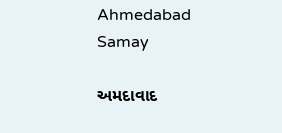Ahmedabad Samay

અમદાવાદ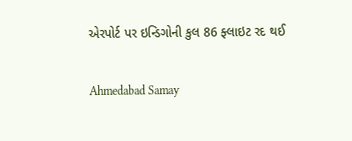એરપોર્ટ પર ઇન્ડિગોની કુલ 86 ફ્લાઇટ રદ થઈ

Ahmedabad Samay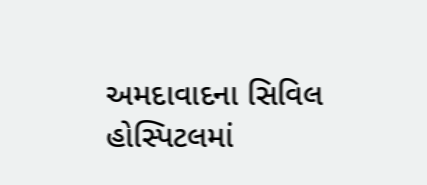અમદાવાદના સિવિલ હોસ્પિટલમાં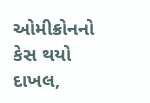ઓમીક્રોનનો કેસ થયો દાખલ,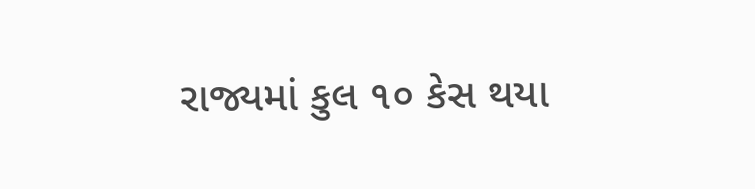રાજ્યમાં કુલ ૧૦ કેસ થયા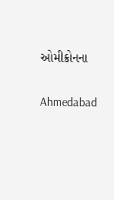ઓમીક્રોનના

Ahmedabad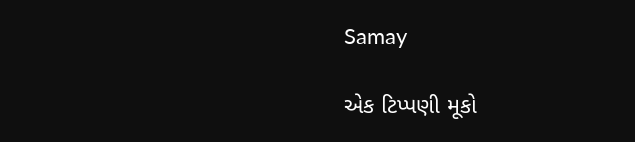Samay

એક ટિપ્પણી મૂકો